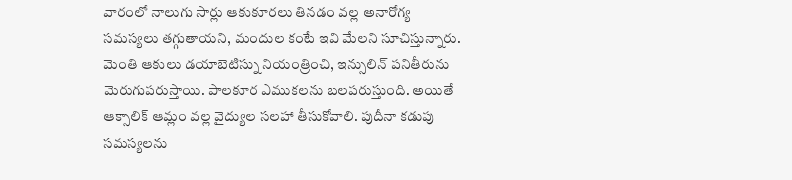వారంలో నాలుగు సార్లు ఆకుకూరలు తినడం వల్ల అనారోగ్య సమస్యలు తగ్గుతాయని, మందుల కంటే ఇవి మేలని సూచిస్తున్నారు. మెంతి ఆకులు డయాబెటిస్ను నియంత్రించి, ఇన్సులిన్ పనితీరును మెరుగుపరుస్తాయి. పాలకూర ఎముకలను బలపరుస్తుంది. అయితే ఆక్సాలిక్ ఆమ్లం వల్ల వైద్యుల సలహా తీసుకోవాలి. పుదీనా కడుపు సమస్యలను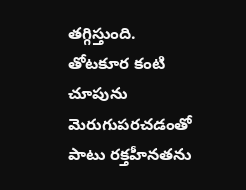తగ్గిస్తుంది. తోటకూర కంటి చూపును మెరుగుపరచడంతో పాటు రక్తహీనతను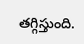తగ్గిస్తుంది.